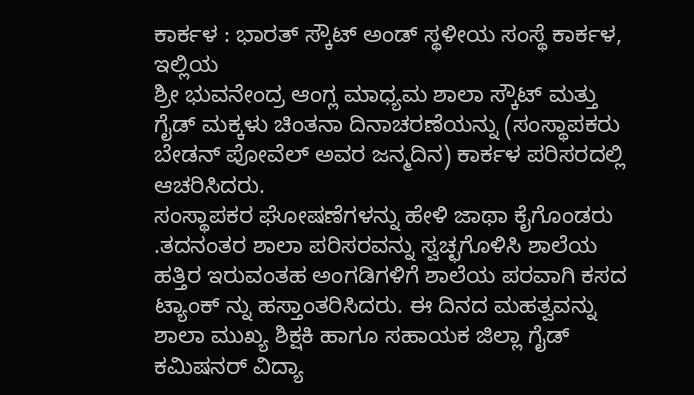ಕಾರ್ಕಳ : ಭಾರತ್ ಸ್ಕೌಟ್ ಅಂಡ್ ಸ್ಥಳೀಯ ಸಂಸ್ಥೆ ಕಾರ್ಕಳ, ಇಲ್ಲಿಯ
ಶ್ರೀ ಭುವನೇಂದ್ರ ಆಂಗ್ಲ ಮಾಧ್ಯಮ ಶಾಲಾ ಸ್ಕೌಟ್ ಮತ್ತು ಗೈಡ್ ಮಕ್ಕಳು ಚಿಂತನಾ ದಿನಾಚರಣೆಯನ್ನು (ಸಂಸ್ಥಾಪಕರು ಬೇಡನ್ ಪೋವೆಲ್ ಅವರ ಜನ್ಮದಿನ) ಕಾರ್ಕಳ ಪರಿಸರದಲ್ಲಿ ಆಚರಿಸಿದರು.
ಸಂಸ್ಥಾಪಕರ ಘೋಷಣೆಗಳನ್ನು ಹೇಳಿ ಜಾಥಾ ಕೈಗೊಂಡರು .ತದನಂತರ ಶಾಲಾ ಪರಿಸರವನ್ನು ಸ್ವಚ್ಛಗೊಳಿಸಿ ಶಾಲೆಯ ಹತ್ತಿರ ಇರುವಂತಹ ಅಂಗಡಿಗಳಿಗೆ ಶಾಲೆಯ ಪರವಾಗಿ ಕಸದ ಟ್ಯಾಂಕ್ ನ್ನು ಹಸ್ತಾಂತರಿಸಿದರು. ಈ ದಿನದ ಮಹತ್ವವನ್ನು ಶಾಲಾ ಮುಖ್ಯ ಶಿಕ್ಷಕಿ ಹಾಗೂ ಸಹಾಯಕ ಜಿಲ್ಲಾ ಗೈಡ್ ಕಮಿಷನರ್ ವಿದ್ಯಾ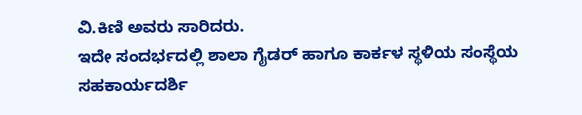ವಿ.ಕಿಣಿ ಅವರು ಸಾರಿದರು.
ಇದೇ ಸಂದರ್ಭದಲ್ಲಿ ಶಾಲಾ ಗೈಡರ್ ಹಾಗೂ ಕಾರ್ಕಳ ಸ್ಥಳಿಯ ಸಂಸ್ಥೆಯ ಸಹಕಾರ್ಯದರ್ಶಿ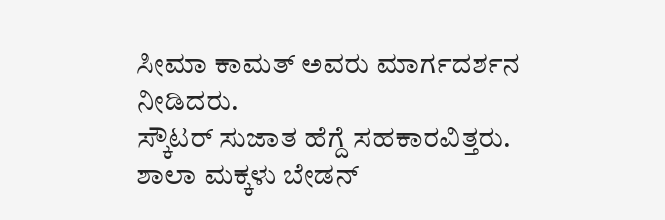ಸೀಮಾ ಕಾಮತ್ ಅವರು ಮಾರ್ಗದರ್ಶನ ನೀಡಿದರು.
ಸ್ಕೌಟರ್ ಸುಜಾತ ಹೆಗ್ದೆ ಸಹಕಾರವಿತ್ತರು.
ಶಾಲಾ ಮಕ್ಕಳು ಬೇಡನ್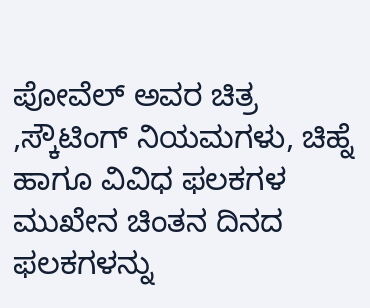ಪೋವೆಲ್ ಅವರ ಚಿತ್ರ ,ಸ್ಕೌಟಿಂಗ್ ನಿಯಮಗಳು, ಚಿಹ್ನೆ ಹಾಗೂ ವಿವಿಧ ಫಲಕಗಳ ಮುಖೇನ ಚಿಂತನ ದಿನದ ಫಲಕಗಳನ್ನು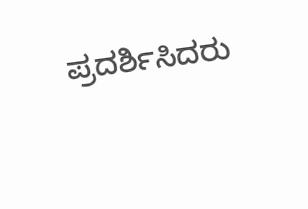ಪ್ರದರ್ಶಿಸಿದರು